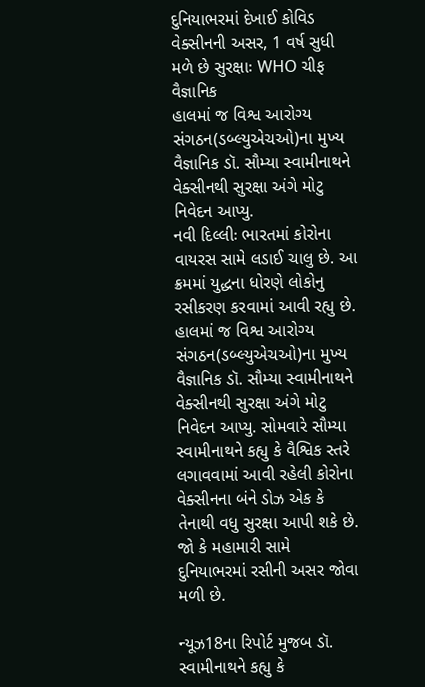દુનિયાભરમાં દેખાઈ કોવિડ વેક્સીનની અસર, 1 વર્ષ સુધી મળે છે સુરક્ષાઃ WHO ચીફ વૈજ્ઞાનિક
હાલમાં જ વિશ્વ આરોગ્ય સંગઠન(ડબ્લ્યુએચઓ)ના મુખ્ય વૈજ્ઞાનિક ડૉ. સૌમ્યા સ્વામીનાથને વેક્સીનથી સુરક્ષા અંગે મોટુ નિવેદન આપ્યુ.
નવી દિલ્લીઃ ભારતમાં કોરોના વાયરસ સામે લડાઈ ચાલુ છે. આ ક્રમમાં યુદ્ધના ધોરણે લોકોનુ રસીકરણ કરવામાં આવી રહ્યુ છે. હાલમાં જ વિશ્વ આરોગ્ય સંગઠન(ડબ્લ્યુએચઓ)ના મુખ્ય વૈજ્ઞાનિક ડૉ. સૌમ્યા સ્વામીનાથને વેક્સીનથી સુરક્ષા અંગે મોટુ નિવેદન આપ્યુ. સોમવારે સૌમ્યા સ્વામીનાથને કહ્યુ કે વૈશ્વિક સ્તરે લગાવવામાં આવી રહેલી કોરોના વેક્સીનના બંને ડોઝ એક કે તેનાથી વધુ સુરક્ષા આપી શકે છે. જો કે મહામારી સામે દુનિયાભરમાં રસીની અસર જોવા મળી છે.

ન્યૂઝ18ના રિપોર્ટ મુજબ ડૉ. સ્વામીનાથને કહ્યુ કે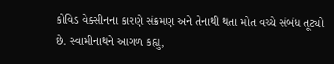કોવિડ વેક્સીનના કારણે સંક્રમણ અને તેનાથી થતા મોત વચ્ચે સંબંધ તૂટ્યો છે. સ્વામીનાથને આગળ કહ્યુ,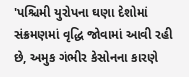'પશ્ચિમી યુરોપના ઘણા દેશોમાં સંક્રમણમાં વૃદ્ધિ જોવામાં આવી રહી છે, અમુક ગંભીર કેસોનના કારણે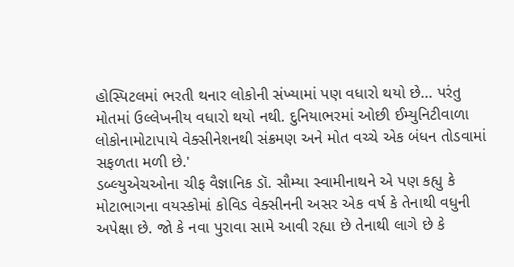હોસ્પિટલમાં ભરતી થનાર લોકોની સંખ્યામાં પણ વધારો થયો છે... પરંતુ મોતમાં ઉલ્લેખનીય વધારો થયો નથી. દુનિયાભરમાં ઓછી ઈમ્યુનિટીવાળા લોકોનામોટાપાયે વેક્સીનેશનથી સંક્રમણ અને મોત વચ્ચે એક બંધન તોડવામાં સફળતા મળી છે.'
ડબ્લ્યુએચઓના ચીફ વૈજ્ઞાનિક ડૉ. સૌમ્યા સ્વામીનાથને એ પણ કહ્યુ કે મોટાભાગના વયસ્કોમાં કોવિડ વેક્સીનની અસર એક વર્ષ કે તેનાથી વધુની અપેક્ષા છે. જો કે નવા પુરાવા સામે આવી રહ્યા છે તેનાથી લાગે છે કે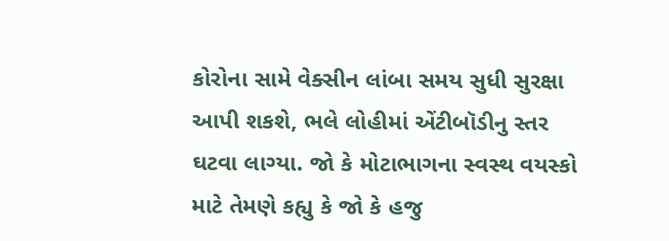કોરોના સામે વેક્સીન લાંબા સમય સુધી સુરક્ષા આપી શકશે, ભલે લોહીમાં એંટીબૉડીનુ સ્તર ઘટવા લાગ્યા. જો કે મોટાભાગના સ્વસ્થ વયસ્કો માટે તેમણે કહ્યુ કે જો કે હજુ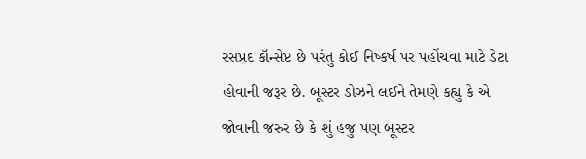રસપ્રદ કૉન્સેપ્ટ છે પરંતુ કોઈ નિષ્કર્ષ પર પહોંચવા માટે ડેટા હોવાની જરૂર છે. બૂસ્ટર ડોઝને લઈને તેમણે કહ્યુ કે એ જોવાની જરુર છે કે શું હજુ પણ બૂસ્ટર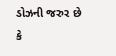ડોઝની જરુર છે કે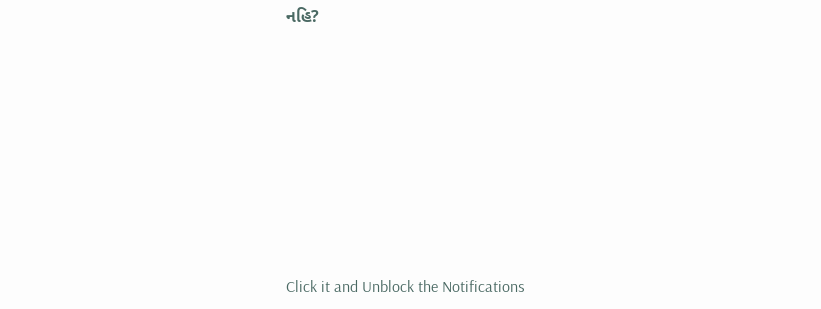નહિ?












Click it and Unblock the Notifications